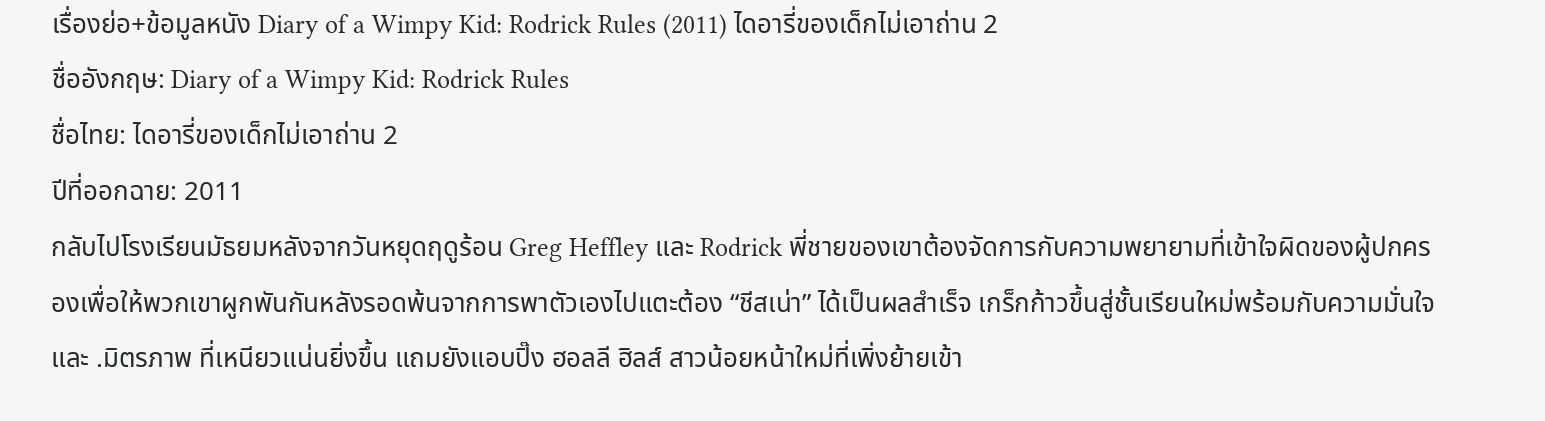เรื่องย่อ+ข้อมูลหนัง Diary of a Wimpy Kid: Rodrick Rules (2011) ไดอารี่ของเด็กไม่เอาถ่าน 2
ชื่ออังกฤษ: Diary of a Wimpy Kid: Rodrick Rules
ชื่อไทย: ไดอารี่ของเด็กไม่เอาถ่าน 2
ปีที่ออกฉาย: 2011
กลับไปโรงเรียนมัธยมหลังจากวันหยุดฤดูร้อน Greg Heffley และ Rodrick พี่ชายของเขาต้องจัดการกับความพยายามที่เข้าใจผิดของผู้ปกครองเพื่อให้พวกเขาผูกพันกันหลังรอดพ้นจากการพาตัวเองไปแตะต้อง “ชีสเน่า” ได้เป็นผลสำเร็จ เกร็กก้าวขึ้นสู่ชั้นเรียนใหม่พร้อมกับความมั่นใจและ .มิตรภาพ ที่เหนียวแน่นยิ่งขึ้น แถมยังแอบปิ๊ง ฮอลลี ฮิลส์ สาวน้อยหน้าใหม่ที่เพิ่งย้ายเข้า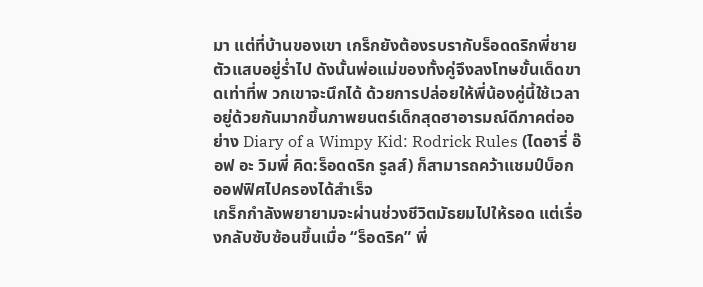มา แต่ที่บ้านของเขา เกร็กยังต้องรบรากับร็อดดริกพี่ชายตัวแสบอยู่ร่ำไป ดังนั้นพ่อแม่ของทั้งคู่จึงลงโทษขั้นเด็ดขาดเท่าที่พ วกเขาจะนึกได้ ด้วยการปล่อยให้พี่น้องคู่นี้ใช้เวลาอยู่ด้วยกันมากขึ้นภาพยนตร์เด็กสุดฮาอารมณ์ดีภาคต่ออย่าง Diary of a Wimpy Kid: Rodrick Rules (ไดอารี่ อ๊อฟ อะ วิมพี่ คิด:ร็อดดริก รูลส์) ก็สามารถคว้าแชมป์บ็อกออฟฟิศไปครองได้สำเร็จ
เกร็กกำลังพยายามจะผ่านช่วงชีวิตมัธยมไปให้รอด แต่เรื่องกลับซับซ้อนขึ้นเมื่อ “ร็อดริค” พี่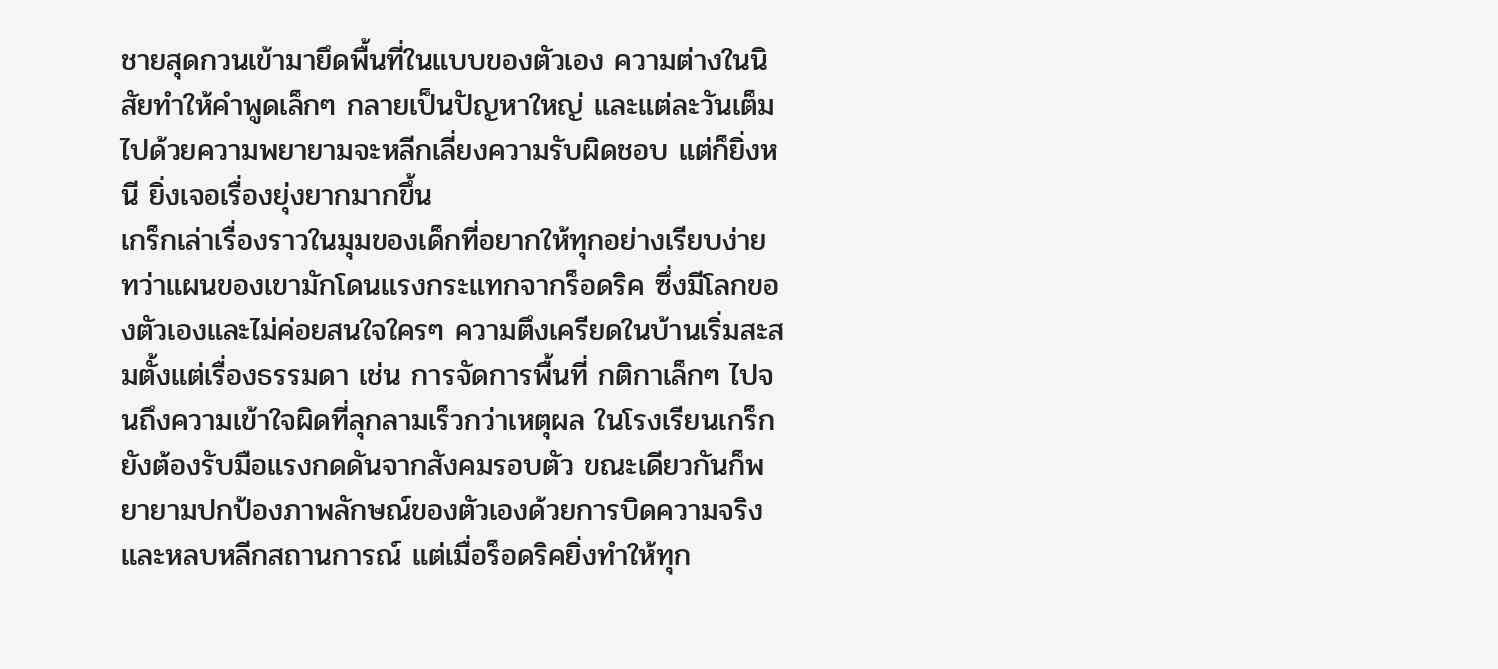ชายสุดกวนเข้ามายึดพื้นที่ในแบบของตัวเอง ความต่างในนิสัยทำให้คำพูดเล็กๆ กลายเป็นปัญหาใหญ่ และแต่ละวันเต็มไปด้วยความพยายามจะหลีกเลี่ยงความรับผิดชอบ แต่ก็ยิ่งหนี ยิ่งเจอเรื่องยุ่งยากมากขึ้น
เกร็กเล่าเรื่องราวในมุมของเด็กที่อยากให้ทุกอย่างเรียบง่าย ทว่าแผนของเขามักโดนแรงกระแทกจากร็อดริค ซึ่งมีโลกของตัวเองและไม่ค่อยสนใจใครๆ ความตึงเครียดในบ้านเริ่มสะสมตั้งแต่เรื่องธรรมดา เช่น การจัดการพื้นที่ กติกาเล็กๆ ไปจนถึงความเข้าใจผิดที่ลุกลามเร็วกว่าเหตุผล ในโรงเรียนเกร็กยังต้องรับมือแรงกดดันจากสังคมรอบตัว ขณะเดียวกันก็พยายามปกป้องภาพลักษณ์ของตัวเองด้วยการบิดความจริงและหลบหลีกสถานการณ์ แต่เมื่อร็อดริคยิ่งทำให้ทุก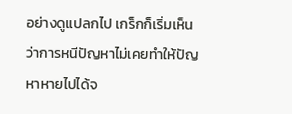อย่างดูแปลกไป เกร็กก็เริ่มเห็นว่าการหนีปัญหาไม่เคยทำให้ปัญหาหายไปได้จ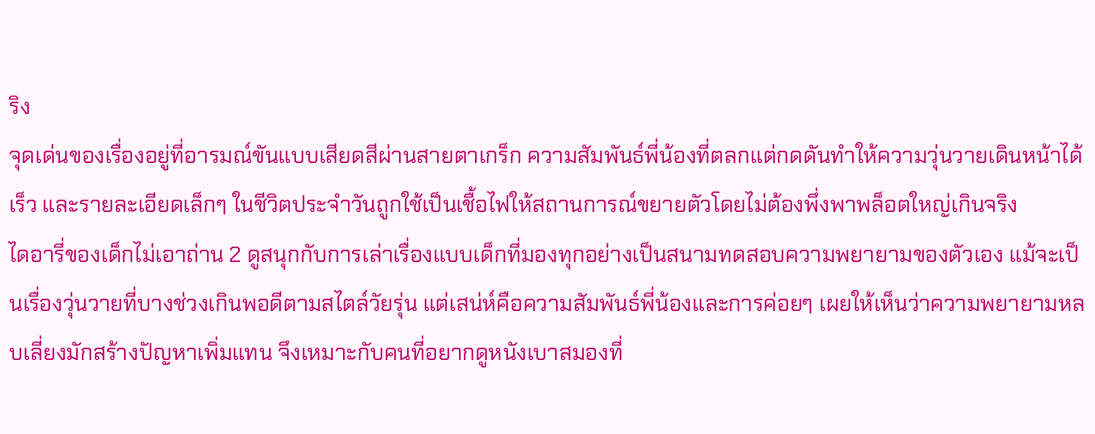ริง
จุดเด่นของเรื่องอยู่ที่อารมณ์ขันแบบเสียดสีผ่านสายตาเกร็ก ความสัมพันธ์พี่น้องที่ตลกแต่กดดันทำให้ความวุ่นวายเดินหน้าได้เร็ว และรายละเอียดเล็กๆ ในชีวิตประจำวันถูกใช้เป็นเชื้อไฟให้สถานการณ์ขยายตัวโดยไม่ต้องพึ่งพาพล็อตใหญ่เกินจริง
ไดอารี่ของเด็กไม่เอาถ่าน 2 ดูสนุกกับการเล่าเรื่องแบบเด็กที่มองทุกอย่างเป็นสนามทดสอบความพยายามของตัวเอง แม้จะเป็นเรื่องวุ่นวายที่บางช่วงเกินพอดีตามสไตล์วัยรุ่น แต่เสน่ห์คือความสัมพันธ์พี่น้องและการค่อยๆ เผยให้เห็นว่าความพยายามหลบเลี่ยงมักสร้างปัญหาเพิ่มแทน จึงเหมาะกับคนที่อยากดูหนังเบาสมองที่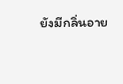ยังมีกลิ่นอาย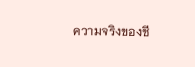ความจริงของชี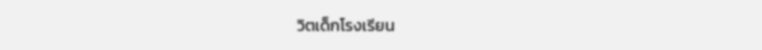วิตเด็กโรงเรียน